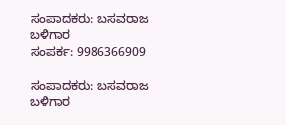ಸಂಪಾದಕರು: ಬಸವರಾಜ ಬಳಿಗಾರ
ಸಂಪರ್ಕ: 9986366909

ಸಂಪಾದಕರು: ಬಸವರಾಜ ಬಳಿಗಾರ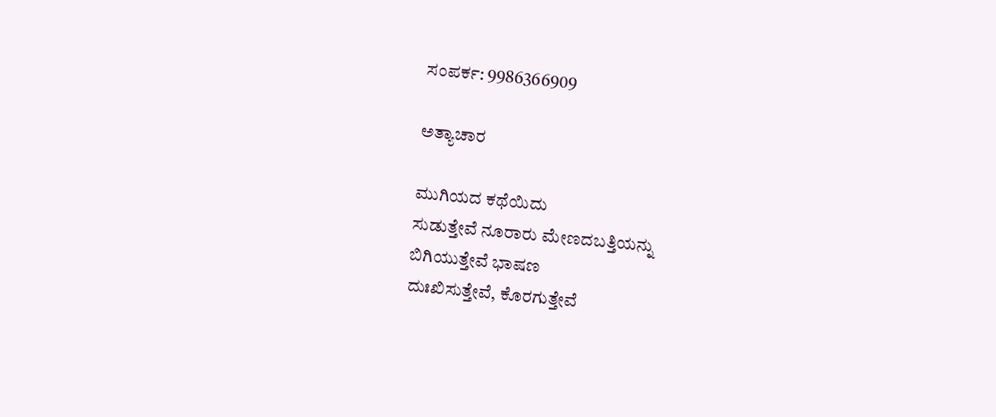ಸಂಪರ್ಕ: 9986366909

ಅತ್ಯಾಚಾರ

ಮುಗಿಯದ ಕಥೆಯಿದು
ಸುಡುತ್ತೇವೆ ನೂರಾರು ಮೇಣದಬತ್ತಿಯನ್ನು
ಬಿಗಿಯುತ್ತೇವೆ ಭಾಷಣ
ದುಃಖಿಸುತ್ತೇವೆ, ಕೊರಗುತ್ತೇವೆ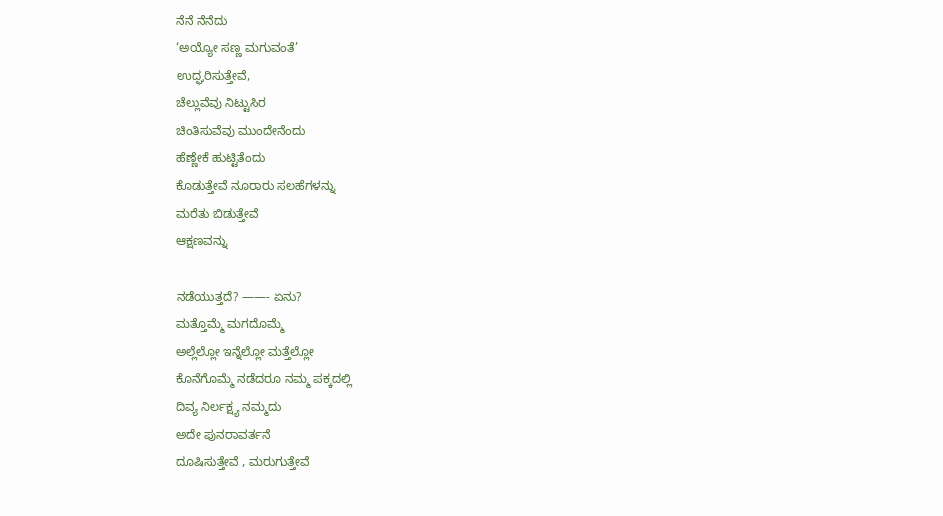ನೆನೆ ನೆನೆದು
‘ಅಯ್ಯೋ ಸಣ್ಣ ಮಗುವಂತೆ’
ಉದ್ಘರಿಸುತ್ತೇವೆ,
ಚೆಲ್ಲುವೆವು ನಿಟ್ಟುಸಿರ
ಚಿಂತಿಸುವೆವು ಮುಂದೇನೆಂದು
ಹೆಣ್ಣೇಕೆ ಹುಟ್ಟಿತೆಂದು
ಕೊಡುತ್ತೇವೆ ನೂರಾರು ಸಲಹೆಗಳನ್ನು
ಮರೆತು ಬಿಡುತ್ತೇವೆ
ಆಕ್ಷಣವನ್ನು

ನಡೆಯುತ್ತದೆ? ——- ಏನು?
ಮತ್ತೊಮ್ಮೆ ಮಗದೊಮ್ಮೆ
ಅಲ್ಲೆಲ್ಲೋ ಇನ್ನೆಲ್ಲೋ ಮತ್ತೆಲ್ಲೋ
ಕೊನೆಗೊಮ್ಮೆ ನಡೆದರೂ ನಮ್ಮ ಪಕ್ಕದಲ್ಲಿ
ದಿವ್ಯ ನಿರ್ಲಕ್ಷ್ಯ ನಮ್ಮದು
ಅದೇ ಪುನರಾವರ್ತನೆ
ದೂಷಿಸುತ್ತೇವೆ , ಮರುಗುತ್ತೇವೆ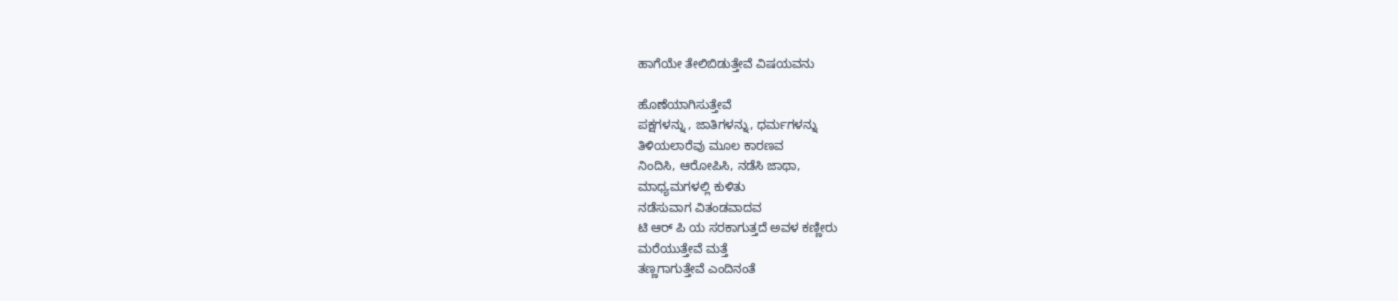ಹಾಗೆಯೇ ತೇಲಿಬಿಡುತ್ತೇವೆ ವಿಷಯವನು

ಹೊಣೆಯಾಗಿಸುತ್ತೇವೆ
ಪಕ್ಷಗಳನ್ನು , ಜಾತಿಗಳನ್ನು, ಧರ್ಮಗಳನ್ನು
ತಿಳಿಯಲಾರೆವು ಮೂಲ ಕಾರಣವ
ನಿಂದಿಸಿ, ಆರೋಪಿಸಿ, ನಡೆಸಿ ಜಾಥಾ,
ಮಾಧ್ಯಮಗಳಲ್ಲಿ ಕುಳಿತು
ನಡೆಸುವಾಗ ವಿತಂಡವಾದವ
ಟಿ ಆರ್ ಪಿ ಯ ಸರಕಾಗುತ್ತದೆ ಅವಳ ಕಣ್ಣೀರು
ಮರೆಯುತ್ತೇವೆ ಮತ್ತೆ
ತಣ್ಣಗಾಗುತ್ತೇವೆ ಎಂದಿನಂತೆ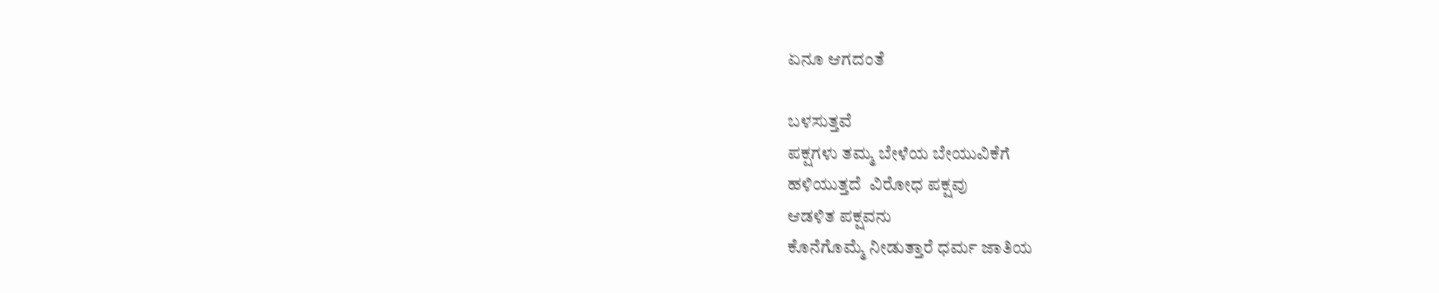ಏನೂ ಆಗದಂತೆ

ಬಳಸುತ್ತವೆ
ಪಕ್ಷಗಳು ತಮ್ಮ ಬೇಳೆಯ ಬೇಯುವಿಕೆಗೆ
ಹಳಿಯುತ್ತದೆ  ವಿರೋಧ ಪಕ್ಷವು
ಆಡಳಿತ ಪಕ್ಷವನು
ಕೊನೆಗೊಮ್ಮೆ ನೀಡುತ್ತಾರೆ ಧರ್ಮ ಜಾತಿಯ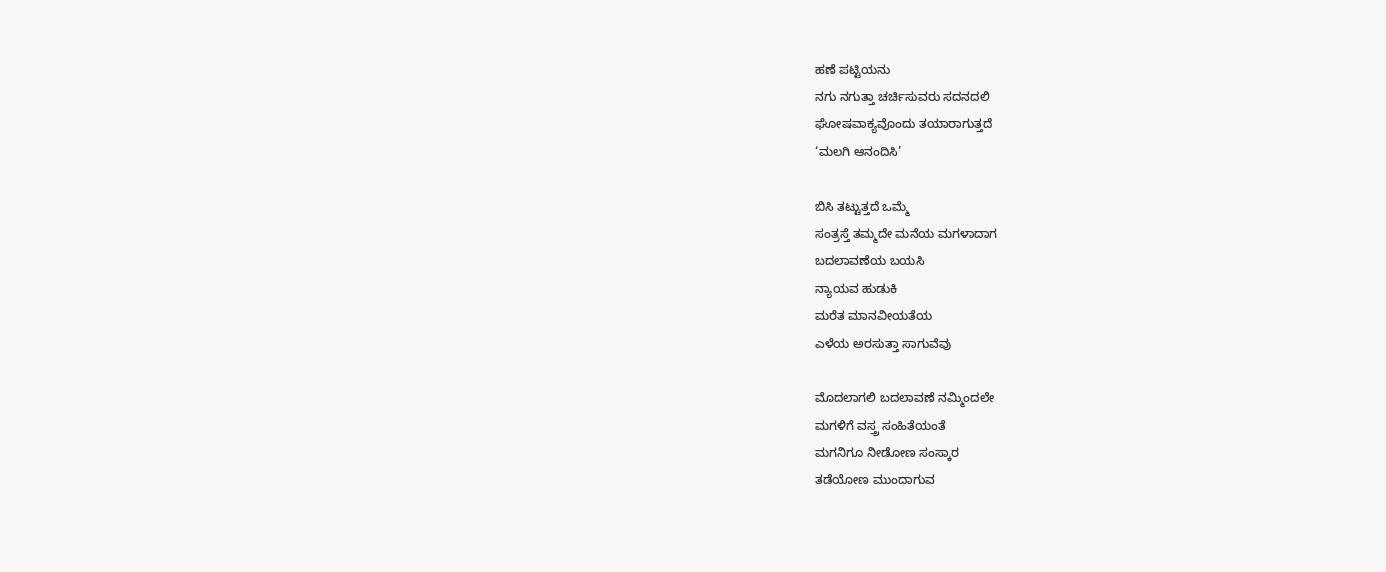ಹಣೆ ಪಟ್ಟಿಯನು
ನಗು ನಗುತ್ತಾ ಚರ್ಚಿಸುವರು ಸದನದಲಿ
ಘೋಷವಾಕ್ಯವೊಂದು ತಯಾರಾಗುತ್ತದೆ
‘ಮಲಗಿ ಆನಂದಿಸಿ’

ಬಿಸಿ ತಟ್ಟುತ್ತದೆ ಒಮ್ಮೆ
ಸಂತ್ರಸ್ತೆ ತಮ್ಮದೇ ಮನೆಯ ಮಗಳಾದಾಗ
ಬದಲಾವಣೆಯ ಬಯಸಿ
ನ್ಯಾಯವ ಹುಡುಕಿ
ಮರೆತ ಮಾನವೀಯತೆಯ
ಎಳೆಯ ಅರಸುತ್ತಾ ಸಾಗುವೆವು

ಮೊದಲಾಗಲಿ ಬದಲಾವಣೆ ನಮ್ಮಿಂದಲೇ
ಮಗಳಿಗೆ ವಸ್ತ್ರ ಸಂಹಿತೆಯಂತೆ
ಮಗನಿಗೂ ನೀಡೋಣ ಸಂಸ್ಕಾರ
ತಡೆಯೋಣ ಮುಂದಾಗುವ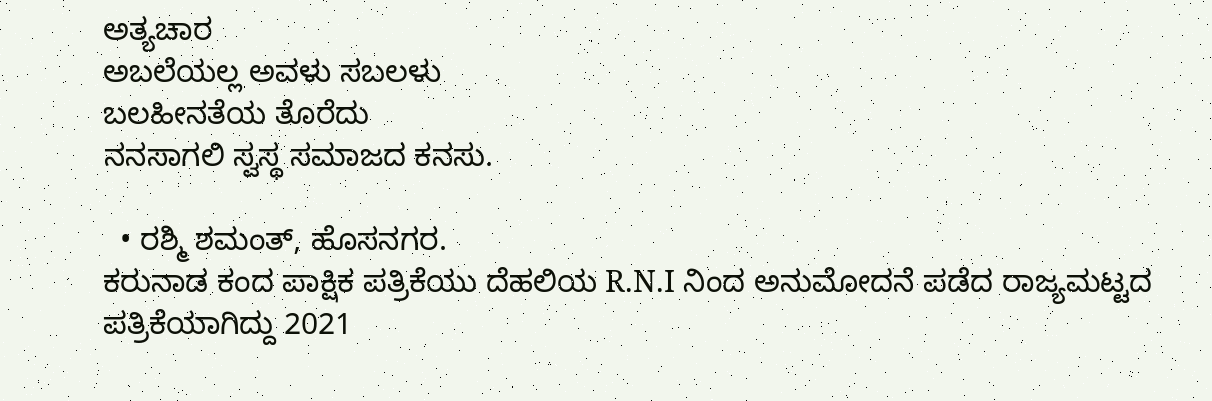ಅತ್ಯಚಾರ
ಅಬಲೆಯಲ್ಲ ಅವಳು ಸಬಲಳು
ಬಲಹೀನತೆಯ ತೊರೆದು
ನನಸಾಗಲಿ ಸ್ವಸ್ಥ ಸಮಾಜದ ಕನಸು.

  • ರಶ್ಮಿ ಶಮಂತ್, ಹೊಸನಗರ.
ಕರುನಾಡ ಕಂದ ಪಾಕ್ಷಿಕ ಪತ್ರಿಕೆಯು ದೆಹಲಿಯ R.N.I ನಿಂದ ಅನುಮೋದನೆ ಪಡೆದ ರಾಜ್ಯಮಟ್ಟದ ಪತ್ರಿಕೆಯಾಗಿದ್ದು 2021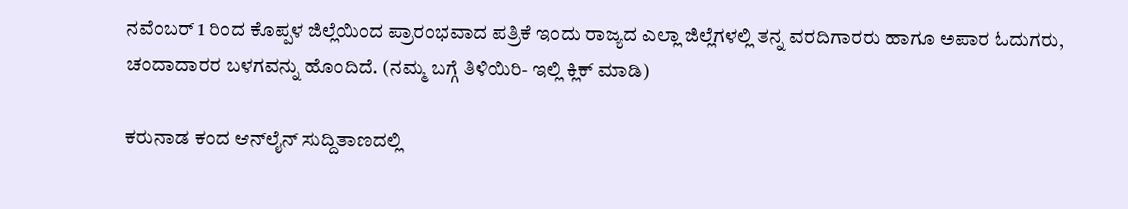ನವೆಂಬರ್ 1 ರಿಂದ ಕೊಪ್ಪಳ ಜಿಲ್ಲೆಯಿಂದ ಪ್ರಾರಂಭವಾದ ಪತ್ರಿಕೆ ಇಂದು ರಾಜ್ಯದ ಎಲ್ಲಾ ಜಿಲ್ಲೆಗಳಲ್ಲಿ ತನ್ನ ವರದಿಗಾರರು ಹಾಗೂ ಅಪಾರ ಓದುಗರು, ಚಂದಾದಾರರ ಬಳಗವನ್ನು ಹೊಂದಿದೆ. (ನಮ್ಮ ಬಗ್ಗೆ ತಿಳಿಯಿರಿ- ಇಲ್ಲಿ ಕ್ಲಿಕ್‌ ಮಾಡಿ)

ಕರುನಾಡ ಕಂದ ಆನ್‌ಲೈನ್‌ ಸುದ್ದಿತಾಣದಲ್ಲಿ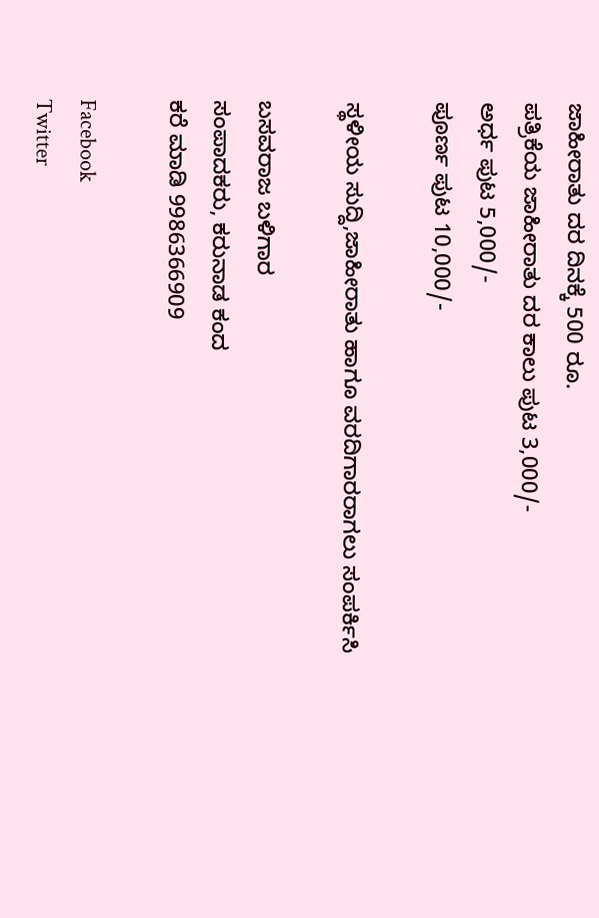ಜಾಹೀರಾತು ದರ ದಿನಕ್ಕೆ 500 ರೂ.
ಪತ್ರಿಕೆಯ ಜಾಹೀರಾತು ದರ ಕಾಲು ಪುಟ 3,000/-
ಅರ್ಧ ಪುಟ 5,000/-
ಪೂರ್ಣ ಪುಟ 10,000/-

ಸ್ಥಳೀಯ ಸುದ್ದಿ,ಜಾಹೀರಾತು ಹಾಗೂ ವರದಿಗಾರರಾಗಲು ಸಂಪರ್ಕಿಸಿ

ಬಸವರಾಜ ಬಳಿಗಾರ
ಸಂಪಾದಕರು, ಕರುನಾಡ ಕಂದ
ಕರೆ ಮಾಡಿ 9986366909

Facebook
Twitter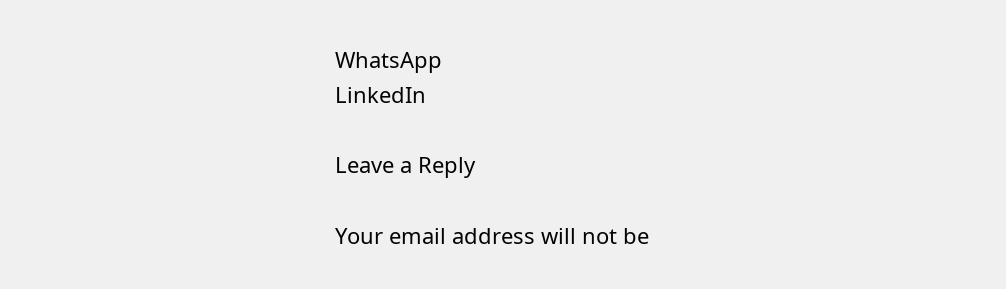WhatsApp
LinkedIn

Leave a Reply

Your email address will not be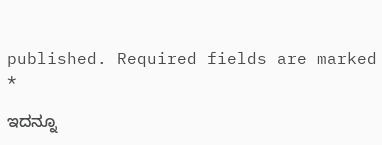published. Required fields are marked *

ಇದನ್ನೂ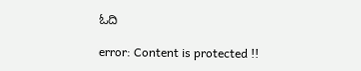ಓದಿ

error: Content is protected !!